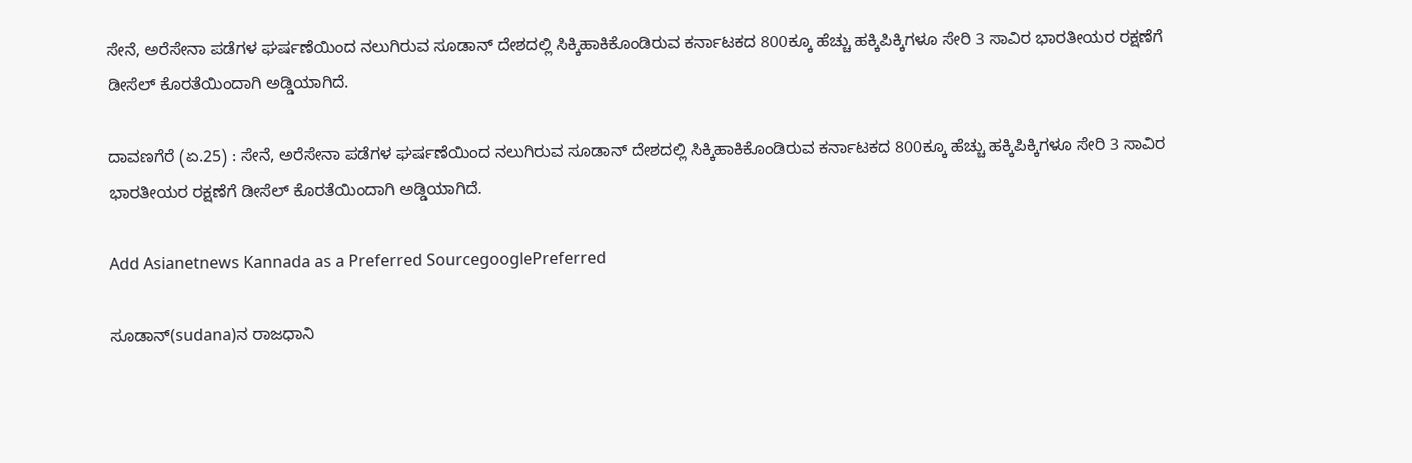ಸೇನೆ, ಅರೆಸೇನಾ ಪಡೆಗಳ ಘರ್ಷಣೆಯಿಂದ ನಲುಗಿರುವ ಸೂಡಾನ್‌ ದೇಶದಲ್ಲಿ ಸಿಕ್ಕಿಹಾಕಿಕೊಂಡಿರುವ ಕರ್ನಾಟಕದ 800ಕ್ಕೂ ಹೆಚ್ಚು ಹಕ್ಕಿಪಿಕ್ಕಿಗಳೂ ಸೇರಿ 3 ಸಾವಿರ ಭಾರತೀಯರ ರಕ್ಷಣೆಗೆ ಡೀಸೆಲ್‌ ಕೊರತೆಯಿಂದಾಗಿ ಅಡ್ಡಿಯಾಗಿದೆ.

ದಾವಣಗೆರೆ (ಏ.25) : ಸೇನೆ, ಅರೆಸೇನಾ ಪಡೆಗಳ ಘರ್ಷಣೆಯಿಂದ ನಲುಗಿರುವ ಸೂಡಾನ್‌ ದೇಶದಲ್ಲಿ ಸಿಕ್ಕಿಹಾಕಿಕೊಂಡಿರುವ ಕರ್ನಾಟಕದ 800ಕ್ಕೂ ಹೆಚ್ಚು ಹಕ್ಕಿಪಿಕ್ಕಿಗಳೂ ಸೇರಿ 3 ಸಾವಿರ ಭಾರತೀಯರ ರಕ್ಷಣೆಗೆ ಡೀಸೆಲ್‌ ಕೊರತೆಯಿಂದಾಗಿ ಅಡ್ಡಿಯಾಗಿದೆ.

Add Asianetnews Kannada as a Preferred SourcegooglePreferred

ಸೂಡಾನ್‌(sudana)ನ ರಾಜಧಾನಿ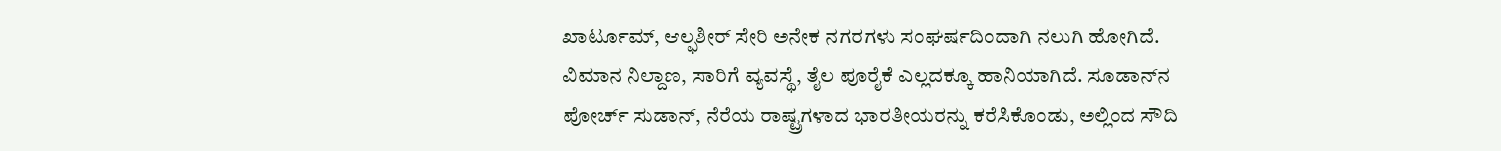ಖಾರ್ಟೂಮ್‌, ಆಲ್ಫಶೀರ್‌ ಸೇರಿ ಅನೇಕ ನಗರಗಳು ಸಂಘರ್ಷದಿಂದಾಗಿ ನಲುಗಿ ಹೋಗಿದೆ. ವಿಮಾನ ನಿಲ್ದಾಣ, ಸಾರಿಗೆ ವ್ಯವಸ್ಥೆ, ತೈಲ ಪೂರೈಕೆ ಎಲ್ಲದಕ್ಕೂ ಹಾನಿಯಾಗಿದೆ. ಸೂಡಾನ್‌ನ ಪೋರ್ಚ್‌ ಸುಡಾನ್‌, ನೆರೆಯ ರಾಷ್ಟ್ರಗಳಾದ ಭಾರತೀಯರನ್ನು ಕರೆಸಿಕೊಂಡು, ಅಲ್ಲಿಂದ ಸೌದಿ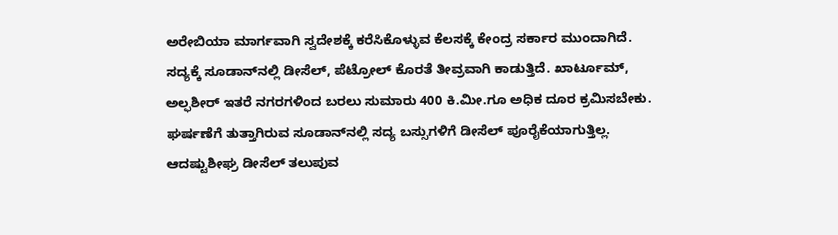ಅರೇಬಿಯಾ ಮಾರ್ಗವಾಗಿ ಸ್ವದೇಶಕ್ಕೆ ಕರೆಸಿಕೊಳ್ಳುವ ಕೆಲಸಕ್ಕೆ ಕೇಂದ್ರ ಸರ್ಕಾರ ಮುಂದಾಗಿದೆ. ಸದ್ಯಕ್ಕೆ ಸೂಡಾನ್‌ನಲ್ಲಿ ಡೀಸೆಲ್‌, ಪೆಟ್ರೋಲ್‌ ಕೊರತೆ ತೀವ್ರವಾಗಿ ಕಾಡುತ್ತಿದೆ. ಖಾರ್ಟೂಮ್‌, ಅಲ್ಫಶೀರ್‌ ಇತರೆ ನಗರಗಳಿಂದ ಬರಲು ಸುಮಾರು 400 ಕಿ.ಮೀ.ಗೂ ಅಧಿಕ ದೂರ ಕ್ರಮಿಸಬೇಕು. ಘರ್ಷಣೆಗೆ ತುತ್ತಾಗಿರುವ ಸೂಡಾನ್‌ನಲ್ಲಿ ಸದ್ಯ ಬಸ್ಸುಗಳಿಗೆ ಡೀಸೆಲ್‌ ಪೂರೈಕೆಯಾಗುತ್ತಿಲ್ಲ. ಆದಷ್ಟುಶೀಘ್ರ ಡೀಸೆಲ್‌ ತಲುಪುವ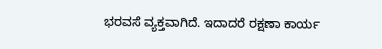ಭರವಸೆ ವ್ಯಕ್ತವಾಗಿದೆ. ಇದಾದರೆ ರಕ್ಷಣಾ ಕಾರ್ಯ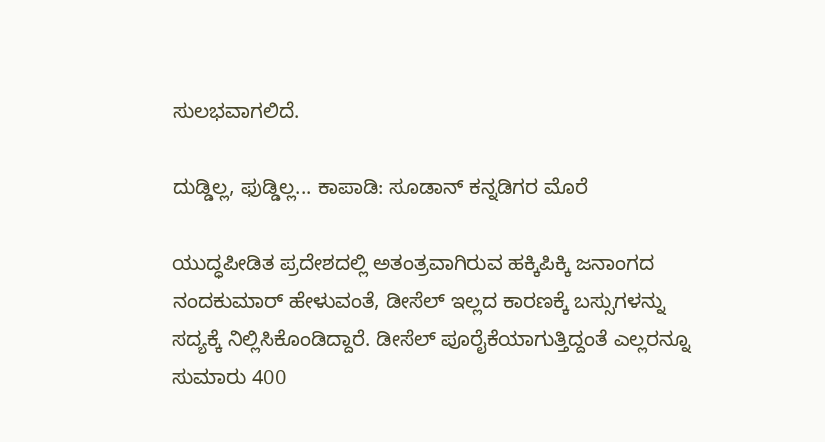ಸುಲಭವಾಗಲಿದೆ.

ದುಡ್ಡಿಲ್ಲ, ಫುಡ್ಡಿಲ್ಲ... ಕಾಪಾಡಿ: ಸೂಡಾನ್ ಕನ್ನಡಿಗರ ಮೊರೆ

ಯುದ್ಧಪೀಡಿತ ಪ್ರದೇಶದಲ್ಲಿ ಅತಂತ್ರವಾಗಿರುವ ಹಕ್ಕಿಪಿಕ್ಕಿ ಜನಾಂಗದ ನಂದಕುಮಾರ್‌ ಹೇಳುವಂತೆ, ಡೀಸೆಲ್‌ ಇಲ್ಲದ ಕಾರಣಕ್ಕೆ ಬಸ್ಸುಗಳನ್ನು ಸದ್ಯಕ್ಕೆ ನಿಲ್ಲಿಸಿಕೊಂಡಿದ್ದಾರೆ. ಡೀಸೆಲ್‌ ಪೂರೈಕೆಯಾಗುತ್ತಿದ್ದಂತೆ ಎಲ್ಲರನ್ನೂ ಸುಮಾರು 400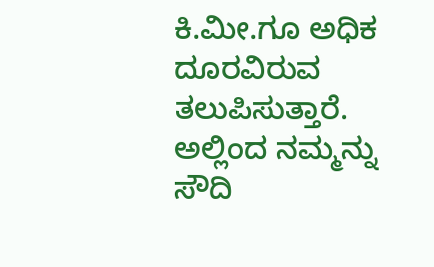ಕಿ.ಮೀ.ಗೂ ಅಧಿಕ ದೂರವಿರುವ ತಲುಪಿಸುತ್ತಾರೆ. ಅಲ್ಲಿಂದ ನಮ್ಮನ್ನು ಸೌದಿ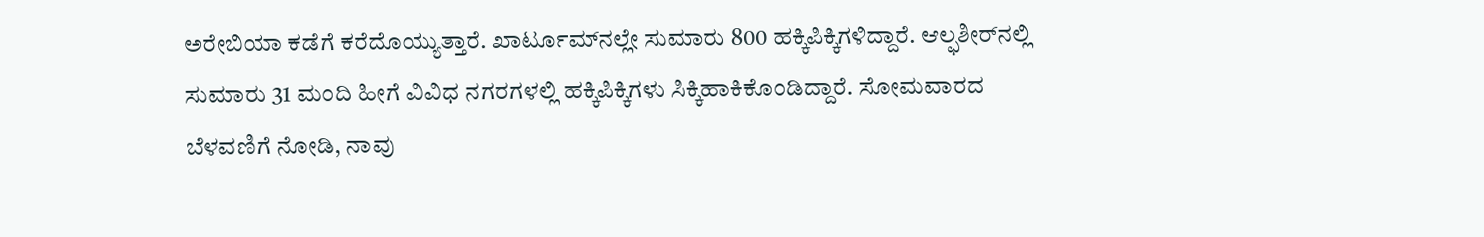ಅರೇಬಿಯಾ ಕಡೆಗೆ ಕರೆದೊಯ್ಯುತ್ತಾರೆ. ಖಾರ್ಟೂಮ್‌ನಲ್ಲೇ ಸುಮಾರು 800 ಹಕ್ಕಿಪಿಕ್ಕಿಗಳಿದ್ದಾರೆ. ಆಲ್ಫಶೀರ್‌ನಲ್ಲಿ ಸುಮಾರು 31 ಮಂದಿ ಹೀಗೆ ವಿವಿಧ ನಗರಗಳಲ್ಲಿ ಹಕ್ಕಿಪಿಕ್ಕಿಗಳು ಸಿಕ್ಕಿಹಾಕಿಕೊಂಡಿದ್ದಾರೆ. ಸೋಮವಾರದ ಬೆಳವಣಿಗೆ ನೋಡಿ, ನಾವು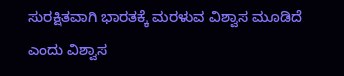ಸುರಕ್ಷಿತವಾಗಿ ಭಾರತಕ್ಕೆ ಮರಳುವ ವಿಶ್ವಾಸ ಮೂಡಿದೆ ಎಂದು ವಿಶ್ವಾಸ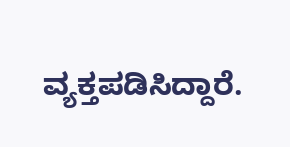ವ್ಯಕ್ತಪಡಿಸಿದ್ದಾರೆ.